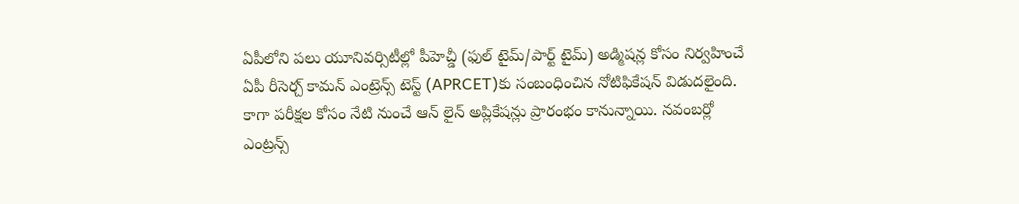ఏపీలోని పలు యూనివర్సిటీల్లో పీహెచ్డీ (ఫుల్ టైమ్/పార్ట్ టైమ్) అడ్మిషన్ల కోసం నిర్వహించే ఏపీ రీసెర్చ్ కామన్ ఎంట్రెన్స్ టెస్ట్ (APRCET)కు సంబంధించిన నోటిఫికేషన్ విడుదలైంది. కాగా పరీక్షల కోసం నేటి నుంచే ఆన్ లైన్ అప్లికేషన్లు ప్రారంభం కానున్నాయి. నవంబర్లో ఎంట్రన్స్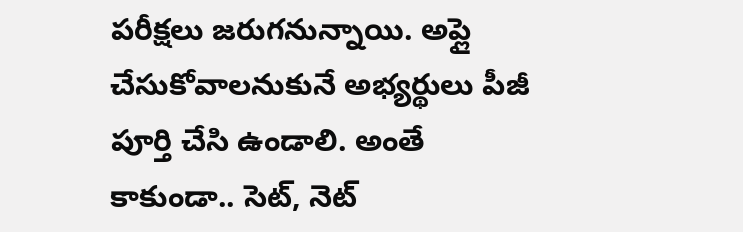పరీక్షలు జరుగనున్నాయి. అప్లై చేసుకోవాలనుకునే అభ్యర్థులు పీజీ పూర్తి చేసి ఉండాలి. అంతే కాకుండా.. సెట్, నెట్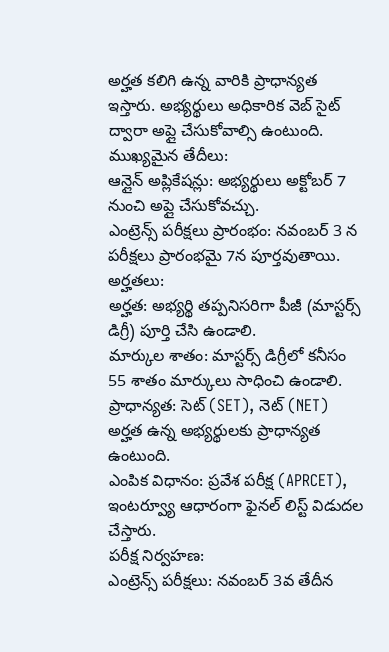అర్హత కలిగి ఉన్న వారికి ప్రాధాన్యత ఇస్తారు. అభ్యర్థులు అధికారిక వెబ్ సైట్ ద్వారా అప్లై చేసుకోవాల్సి ఉంటుంది.
ముఖ్యమైన తేదీలు:
ఆన్లైన్ అప్లికేషన్లు: అభ్యర్థులు అక్టోబర్ 7 నుంచి అప్లై చేసుకోవచ్చు.
ఎంట్రెన్స్ పరీక్షలు ప్రారంభం: నవంబర్ 3 న పరీక్షలు ప్రారంభమై 7న పూర్తవుతాయి.
అర్హతలు:
అర్హత: అభ్యర్థి తప్పనిసరిగా పీజీ (మాస్టర్స్ డిగ్రీ) పూర్తి చేసి ఉండాలి.
మార్కుల శాతం: మాస్టర్స్ డిగ్రీలో కనీసం 55 శాతం మార్కులు సాధించి ఉండాలి.
ప్రాధాన్యత: సెట్ (SET), నెట్ (NET) అర్హత ఉన్న అభ్యర్థులకు ప్రాధాన్యత ఉంటుంది.
ఎంపిక విధానం: ప్రవేశ పరీక్ష (APRCET), ఇంటర్వ్యూ ఆధారంగా ఫైనల్ లిస్ట్ విడుదల చేస్తారు.
పరీక్ష నిర్వహణ:
ఎంట్రెన్స్ పరీక్షలు: నవంబర్ 3వ తేదీన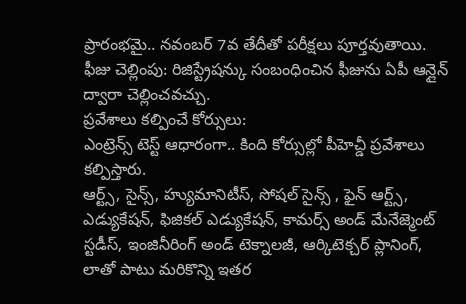ప్రారంభమై.. నవంబర్ 7వ తేదీతో పరీక్షలు పూర్తవుతాయి.
ఫీజు చెల్లింపు: రిజిస్ట్రేషన్కు సంబంధించిన ఫీజును ఏపీ ఆన్లైన్ ద్వారా చెల్లించవచ్చు.
ప్రవేశాలు కల్పించే కోర్సులు:
ఎంట్రెన్స్ టెస్ట్ ఆధారంగా.. కింది కోర్సుల్లో పీహెచ్డీ ప్రవేశాలు కల్పిస్తారు.
ఆర్ట్స్, సైన్స్, హ్యుమానిటీస్, సోషల్ సైన్స్ , ఫైన్ ఆర్ట్స్, ఎడ్యుకేషన్, ఫిజికల్ ఎడ్యుకేషన్, కామర్స్ అండ్ మేనేజ్మెంట్ స్టడీస్, ఇంజినీరింగ్ అండ్ టెక్నాలజీ, ఆర్కిటెక్చర్ ప్లానింగ్, లాతో పాటు మరికొన్ని ఇతర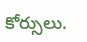కోర్సులు.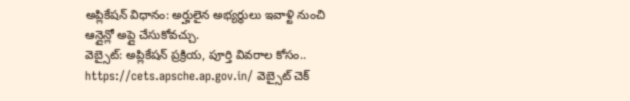అప్లికేషన్ విధానం: అర్హులైన అభ్యర్థులు ఇవాళ్టి నుంచి ఆన్లైన్లో అప్లై చేసుకోవచ్చు.
వెబ్సైట్: అప్లికేషన్ ప్రక్రియ, పూర్తి వివరాల కోసం.. https://cets.apsche.ap.gov.in/ వెబ్సైట్ చెక్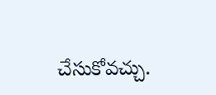చేసుకోవచ్చు.